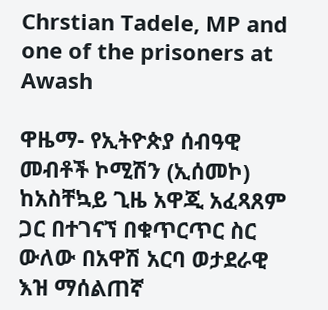Chrstian Tadele, MP and one of the prisoners at Awash

ዋዜማ- የኢትዮጵያ ሰብዓዊ መብቶች ኮሚሽን (ኢሰመኮ) ከአስቸኳይ ጊዜ አዋጂ አፈጻጸም ጋር በተገናኘ በቁጥርጥር ስር ውለው በአዋሽ አርባ ወታደራዊ እዝ ማሰልጠኛ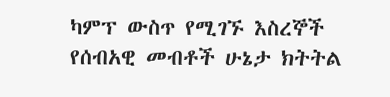ካምፕ ውስጥ የሚገኙ እስረኞች የሰብአዊ መብቶች ሁኔታ ክትትል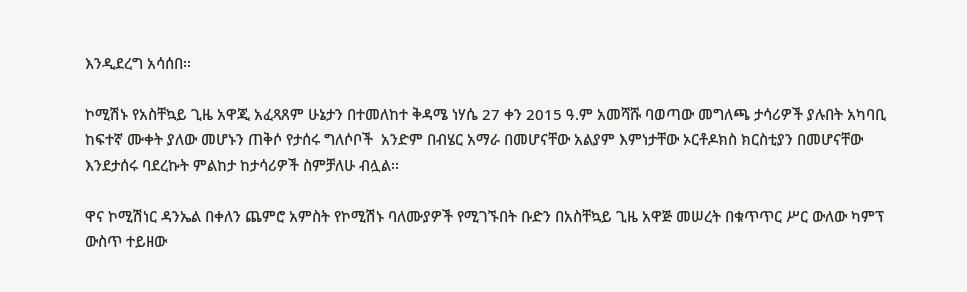እንዲደረግ አሳሰበ፡፡

ኮሚሽኑ የአስቸኳይ ጊዜ አዋጂ አፈጻጸም ሁኔታን በተመለከተ ቅዳሜ ነሃሴ 27 ቀን 2015 ዓ.ም አመሻሹ ባወጣው መግለጫ ታሳሪዎች ያሉበት አካባቢ ከፍተኛ ሙቀት ያለው መሆኑን ጠቅሶ የታሰሩ ግለሶቦች  አንድም በብሄር አማራ በመሆናቸው አልያም እምነታቸው ኦርቶዶክስ ክርስቲያን በመሆናቸው እንደታሰሩ ባደረኩት ምልከታ ከታሳሪዎች ስምቻለሁ ብሏል፡፡

ዋና ኮሚሽነር ዳንኤል በቀለን ጨምሮ አምስት የኮሚሽኑ ባለሙያዎች የሚገኙበት ቡድን በአስቸኳይ ጊዜ አዋጅ መሠረት በቁጥጥር ሥር ውለው ካምፕ ውስጥ ተይዘው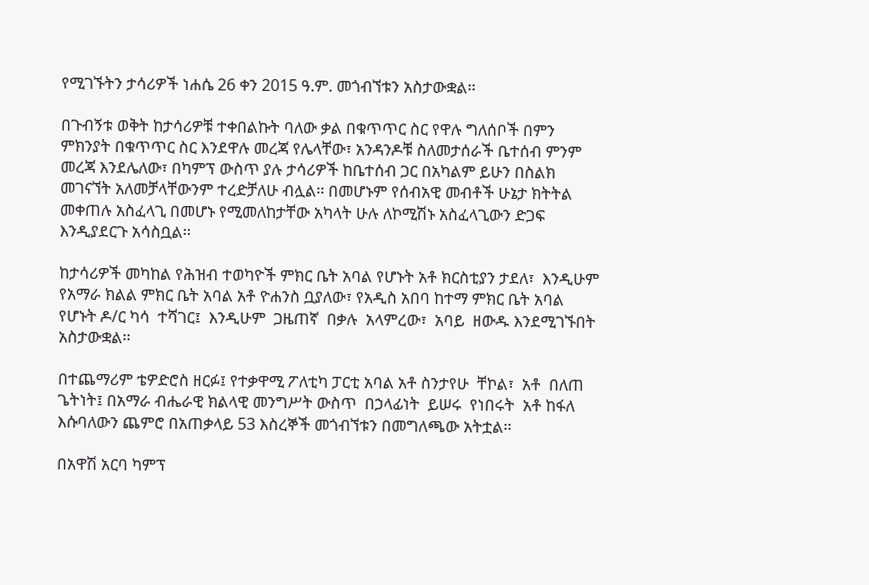የሚገኙትን ታሳሪዎች ነሐሴ 26 ቀን 2015 ዓ.ም. መጎብኘቱን አስታውቋል፡፡

በጉብኝቱ ወቅት ከታሳሪዎቹ ተቀበልኩት ባለው ቃል በቁጥጥር ስር የዋሉ ግለሰቦች በምን ምክንያት በቁጥጥር ስር እንደዋሉ መረጃ የሌላቸው፣ አንዳንዶቹ ስለመታሰራች ቤተሰብ ምንም መረጃ እንደሌለው፣ በካምፕ ውስጥ ያሉ ታሳሪዎች ከቤተሰብ ጋር በአካልም ይሁን በስልክ መገናኘት አለመቻላቸውንም ተረድቻለሁ ብሏል፡፡ በመሆኑም የሰብአዊ መብቶች ሁኔታ ክትትል መቀጠሉ አስፈላጊ በመሆኑ የሚመለከታቸው አካላት ሁሉ ለኮሚሽኑ አስፈላጊውን ድጋፍ እንዲያደርጉ አሳስቧል፡፡

ከታሳሪዎች መካከል የሕዝብ ተወካዮች ምክር ቤት አባል የሆኑት አቶ ክርስቲያን ታደለ፣  እንዲሁም የአማራ ክልል ምክር ቤት አባል አቶ ዮሐንስ ቧያለው፣ የአዲስ አበባ ከተማ ምክር ቤት አባል የሆኑት ዶ/ር ካሳ  ተሻገር፤  እንዲሁም  ጋዜጠኛ  በቃሉ  አላምረው፣  አባይ  ዘውዱ እንደሚገኙበት አስታውቋል፡፡

በተጨማሪም ቴዎድሮስ ዘርፉ፤ የተቃዋሚ ፖለቲካ ፓርቲ አባል አቶ ስንታየሁ  ቸኮል፣  አቶ  በለጠ ጌትነት፤ በአማራ ብሔራዊ ክልላዊ መንግሥት ውስጥ  በኃላፊነት  ይሠሩ  የነበሩት  አቶ ከፋለ እሱባለውን ጨምሮ በአጠቃላይ 53 እስረኞች መጎብኘቱን በመግለጫው አትቷል፡፡

በአዋሽ አርባ ካምፕ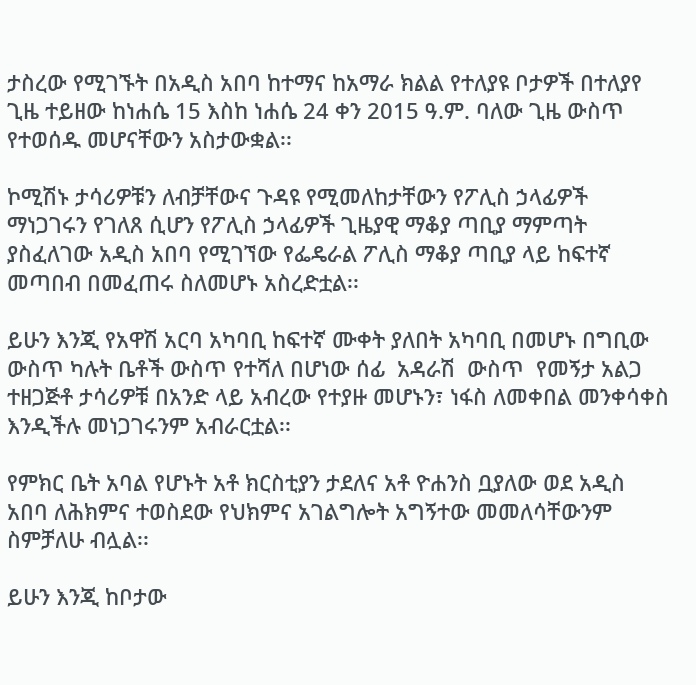ታስረው የሚገኙት በአዲስ አበባ ከተማና ከአማራ ክልል የተለያዩ ቦታዎች በተለያየ ጊዜ ተይዘው ከነሐሴ 15 እስከ ነሐሴ 24 ቀን 2015 ዓ.ም. ባለው ጊዜ ውስጥ የተወሰዱ መሆናቸውን አስታውቋል፡፡

ኮሚሽኑ ታሳሪዎቹን ለብቻቸውና ጉዳዩ የሚመለከታቸውን የፖሊስ ኃላፊዎች ማነጋገሩን የገለጸ ሲሆን የፖሊስ ኃላፊዎች ጊዜያዊ ማቆያ ጣቢያ ማምጣት ያስፈለገው አዲስ አበባ የሚገኘው የፌዴራል ፖሊስ ማቆያ ጣቢያ ላይ ከፍተኛ መጣበብ በመፈጠሩ ስለመሆኑ አስረድቷል፡፡

ይሁን እንጂ የአዋሽ አርባ አካባቢ ከፍተኛ ሙቀት ያለበት አካባቢ በመሆኑ በግቢው ውስጥ ካሉት ቤቶች ውስጥ የተሻለ በሆነው ሰፊ  አዳራሽ  ውስጥ  የመኝታ አልጋ ተዘጋጅቶ ታሳሪዎቹ በአንድ ላይ አብረው የተያዙ መሆኑን፣ ነፋስ ለመቀበል መንቀሳቀስ እንዲችሉ መነጋገሩንም አብራርቷል፡፡

የምክር ቤት አባል የሆኑት አቶ ክርስቲያን ታደለና አቶ ዮሐንስ ቧያለው ወደ አዲስ አበባ ለሕክምና ተወስደው የህክምና አገልግሎት አግኝተው መመለሳቸውንም ስምቻለሁ ብሏል፡፡

ይሁን እንጂ ከቦታው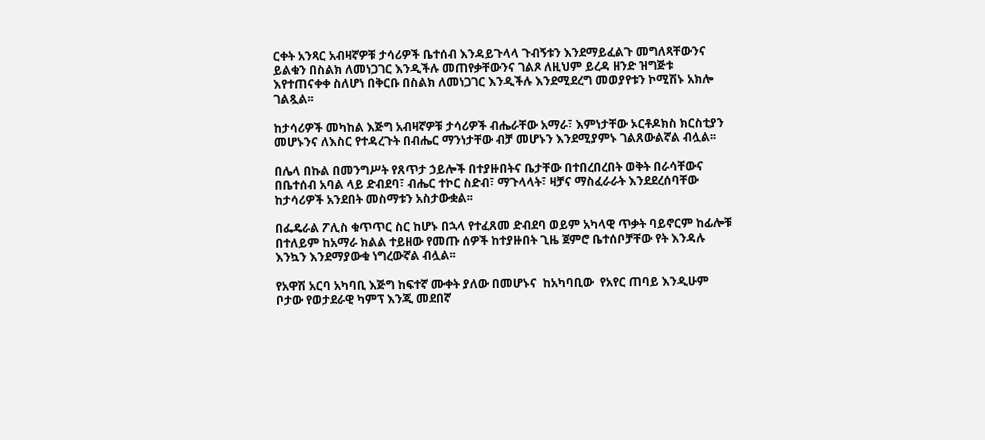ርቀት አንጻር አብዛኛዎቹ ታሳሪዎች ቤተሰብ እንዳይጉላላ ጉብኝቱን እንደማይፈልጉ መግለጻቸውንና ይልቁን በስልክ ለመነጋገር እንዲችሉ መጠየቃቸውንና ገልጾ ለዚህም ይረዳ ዘንድ ዝግጅቱ እየተጠናቀቀ ስለሆነ በቅርቡ በስልክ ለመነጋገር እንዲችሉ እንደሚደረግ መወያየቱን ኮሚሽኑ አክሎ ገልጿል፡፡

ከታሳሪዎች መካከል እጅግ አብዛኛዎቹ ታሳሪዎች ብሔራቸው አማራ፣ እምነታቸው ኦርቶዶክስ ክርስቲያን መሆኑንና ለእስር የተዳረጉት በብሔር ማንነታቸው ብቻ መሆኑን እንደሚያምኑ ገልጸውልኛል ብሏል፡፡

በሌላ በኩል በመንግሥት የጸጥታ ኃይሎች በተያዙበትና ቤታቸው በተበረበረበት ወቅት በራሳቸውና በቤተሰብ አባል ላይ ድብደባ፣ ብሔር ተኮር ስድብ፣ ማጉላላት፣ ዛቻና ማስፈራራት እንደደረሰባቸው ከታሳሪዎች አንደበት መስማቱን አስታውቋል፡፡

በፌዴራል ፖሊስ ቁጥጥር ስር ከሆኑ በኋላ የተፈጸመ ድብደባ ወይም አካላዊ ጥቃት ባይኖርም ከፊሎቹ በተለይም ከአማራ ክልል ተይዘው የመጡ ሰዎች ከተያዙበት ጊዜ ጀምሮ ቤተሰቦቻቸው የት እንዳሉ እንኳን እንደማያውቁ ነግረውኛል ብሏል፡፡

የአዋሽ አርባ አካባቢ እጅግ ከፍተኛ ሙቀት ያለው በመሆኑና  ከአካባቢው  የአየር ጠባይ እንዲሁም ቦታው የወታደራዊ ካምፕ እንጂ መደበኛ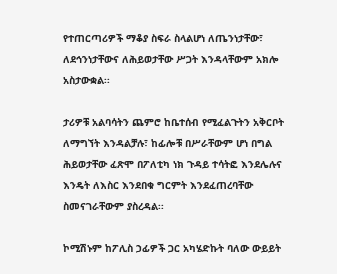የተጠርጣሪዎች ማቆያ ስፍራ ስላልሆነ ለጤንነታቸው፣ ለደኅንነታቸውና ለሕይወታቸው ሥጋት እንዳላቸውም አክሎ አስታውቋል፡፡

ታሪዎቹ አልባሳትን ጨምሮ ከቤተሰብ የሚፈልጉትን አቅርቦት ለማግኘት እንዳልቻሉ፣ ከፊሎቹ በሥራቸውም ሆነ በግል ሕይወታቸው ፈጽሞ በፖለቲካ ነክ ጉዳይ ተሳትፎ እንደሌሉና እንዴት ለእስር እንደበቁ ግርምት እንደፈጠረባቸው ስመናገራቸውም ያስረዳል፡፡

ኮሚሽኑም ከፖሊስ ኃፊዎች ጋር አካሄድኩት ባለው ውይይት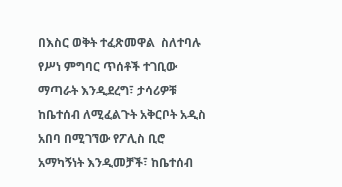በእስር ወቅት ተፈጽመዋል  ስለተባሉ  የሥነ ምግባር ጥሰቶች ተገቢው ማጣራት እንዲደረግ፣ ታሳሪዎቹ ከቤተሰብ ለሚፈልጉት አቅርቦት አዲስ አበባ በሚገኘው የፖሊስ ቢሮ አማካኝነት እንዲመቻች፣ ከቤተሰብ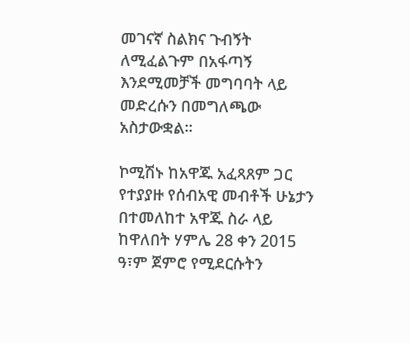መገናኛ ስልክና ጉብኝት ለሚፈልጉም በአፋጣኝ እንደሚመቻች መግባባት ላይ መድረሱን በመግለጫው አስታውቋል፡፡

ኮሚሽኑ ከአዋጁ አፈጻጸም ጋር የተያያዙ የሰብአዊ መብቶች ሁኔታን በተመለከተ አዋጁ ስራ ላይ ከዋለበት ሃምሌ 28 ቀን 2015 ዓ፣ም ጀምሮ የሚደርሱትን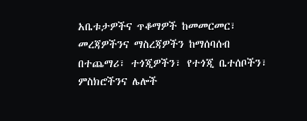አቤቱታዎችና ጥቆማዎች ከመመርመር፣ መረጃዎችንና ማስረጃዎችን ከማሰባሰብ በተጨማሪ፣ ተጎጂዎችን፣ የተጎጂ ቤተሰቦችን፣ ምስክሮችንና ሌሎች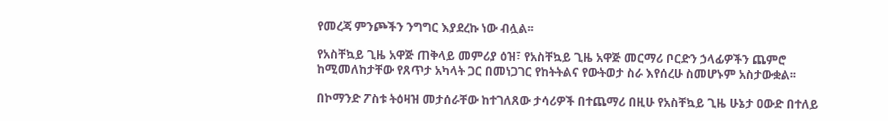የመረጃ ምንጮችን ንግግር እያደረኩ ነው ብሏል፡፡

የአስቸኳይ ጊዜ አዋጅ ጠቅላይ መምሪያ ዕዝ፣ የአስቸኳይ ጊዜ አዋጅ መርማሪ ቦርድን ኃላፊዎችን ጨምሮ ከሚመለከታቸው የጸጥታ አካላት ጋር በመነጋገር የከትትልና የውትወታ ስራ እየሰረሁ ስመሆኑም አስታውቋል፡፡

በኮማንድ ፖስቱ ትዕዛዝ መታሰራቸው ከተገለጸው ታሳሪዎች በተጨማሪ በዚሁ የአስቸኳይ ጊዜ ሁኔታ ዐውድ በተለይ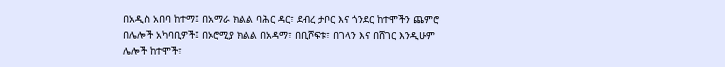በአዲስ አበባ ከተማ፤ በአማራ ክልል ባሕር ዳር፣ ደብረ ታቦር እና ጎንደር ከተሞችን ጨምሮ በሌሎች አካባቢዎች፤ በኦሮሚያ ክልል በአዳማ፣ በቢሾፍቱ፣ በገላን እና በሸገር እንዲሁም ሌሎች ከተሞች፣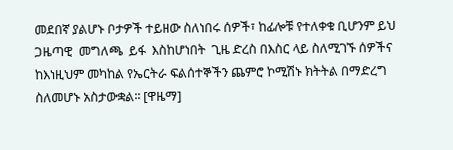መደበኛ ያልሆኑ ቦታዎች ተይዘው ስለነበሩ ሰዎች፣ ከፊሎቹ የተለቀቁ ቢሆንም ይህ ጋዜጣዊ  መግለጫ  ይፋ  እስከሆነበት  ጊዜ ድረስ በእስር ላይ ስለሚገኙ ሰዎችና ከእነዚህም መካከል የኤርትራ ፍልሰተኞችን ጨምሮ ኮሚሽኑ ክትትል በማድረግ ስለመሆኑ አስታውቋል፡፡ [ዋዜማ]